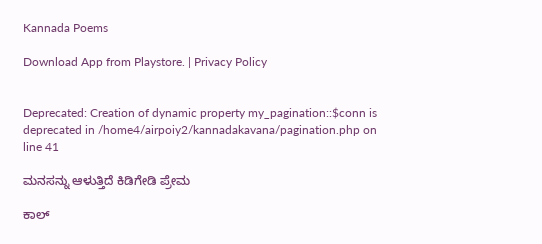Kannada Poems

Download App from Playstore. | Privacy Policy


Deprecated: Creation of dynamic property my_pagination::$conn is deprecated in /home4/airpoiy2/kannadakavana/pagination.php on line 41

ಮನಸನ್ನು ಆಳುತ್ತಿದೆ ಕಿಡಿಗೇಡಿ ಪ್ರೇಮ

ಕಾಲ್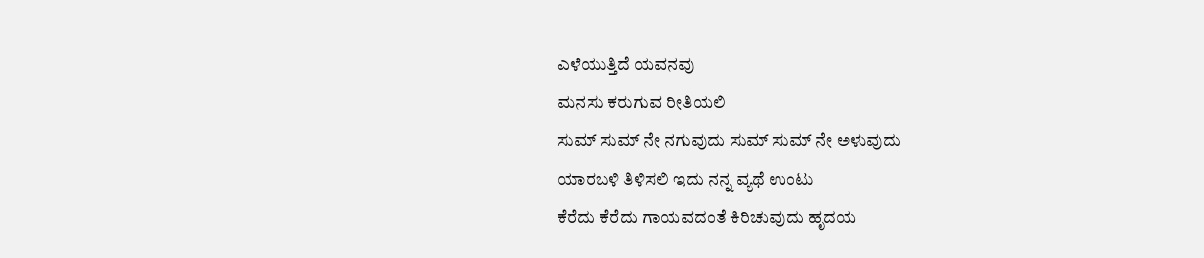ಎಳೆಯುತ್ತಿದೆ ಯವನವು
ಮನಸು ಕರುಗುವ ರೀತಿಯಲಿ
ಸುಮ್ ಸುಮ್ ನೇ ನಗುವುದು ಸುಮ್ ಸುಮ್ ನೇ ಅಳುವುದು
ಯಾರಬಳಿ ತಿಳಿಸಲಿ ಇದು ನನ್ನ ವ್ಯಥೆ ಉಂಟು
ಕೆರೆದು ಕೆರೆದು ಗಾಯವದಂತೆ ಕಿರಿಚುವುದು ಹೃದಯ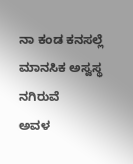ನಾ ಕಂಡ ಕನಸಲ್ಲೆ ಮಾನಸಿಕ ಅಸ್ವಸ್ಥ ನಗಿರುವೆ
ಅವಳ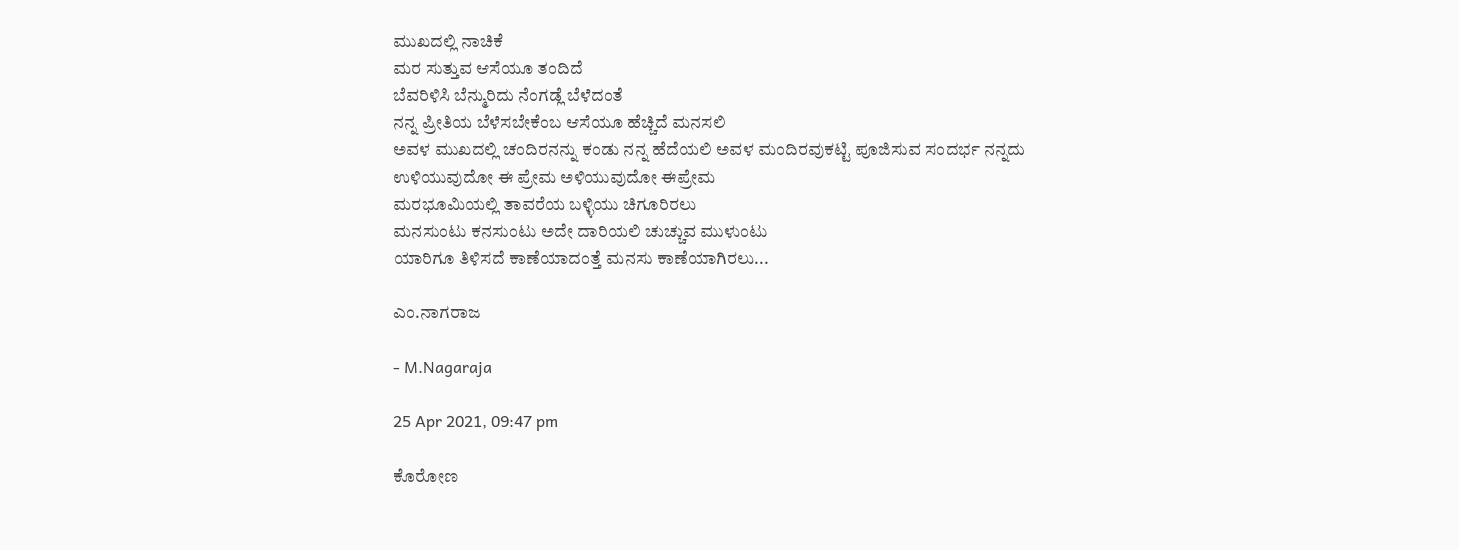ಮುಖದಲ್ಲಿ ನಾಚಿಕೆ
ಮರ ಸುತ್ತುವ ಆಸೆಯೂ ತಂದಿದೆ
ಬೆವರಿಳಿಸಿ ಬೆನ್ಮುರಿದು ನೆಂಗಡ್ಲೆ ಬೆಳೆದಂತೆ
ನನ್ನ ಪ್ರೀತಿಯ ಬೆಳೆಸಬೇಕೆಂಬ ಆಸೆಯೂ ಹೆಚ್ಚಿದೆ ಮನಸಲಿ
ಅವಳ ಮುಖದಲ್ಲಿ ಚಂದಿರನನ್ನು ಕಂಡು ನನ್ನ ಹೆದೆಯಲಿ ಅವಳ ಮಂದಿರವುಕಟ್ಟಿ ಪೂಜಿಸುವ ಸಂದರ್ಭ ನನ್ನದು
ಉಳಿಯುವುದೋ ಈ ಪ್ರೇಮ ಅಳಿಯುವುದೋ ಈಪ್ರೇಮ
ಮರಭೂಮಿಯಲ್ಲಿ ತಾವರೆಯ ಬಳ್ಳಿಯು ಚಿಗೂರಿರಲು
ಮನಸುಂಟು ಕನಸುಂಟು ಅದೇ ದಾರಿಯಲಿ ಚುಚ್ಚುವ ಮುಳುಂಟು
ಯಾರಿಗೂ ತಿಳಿಸದೆ ಕಾಣೆಯಾದಂತ್ತೆ ಮನಸು ಕಾಣೆಯಾಗಿರಲು...

ಎಂ.ನಾಗರಾಜ

- M.Nagaraja

25 Apr 2021, 09:47 pm

ಕೊರೋಣ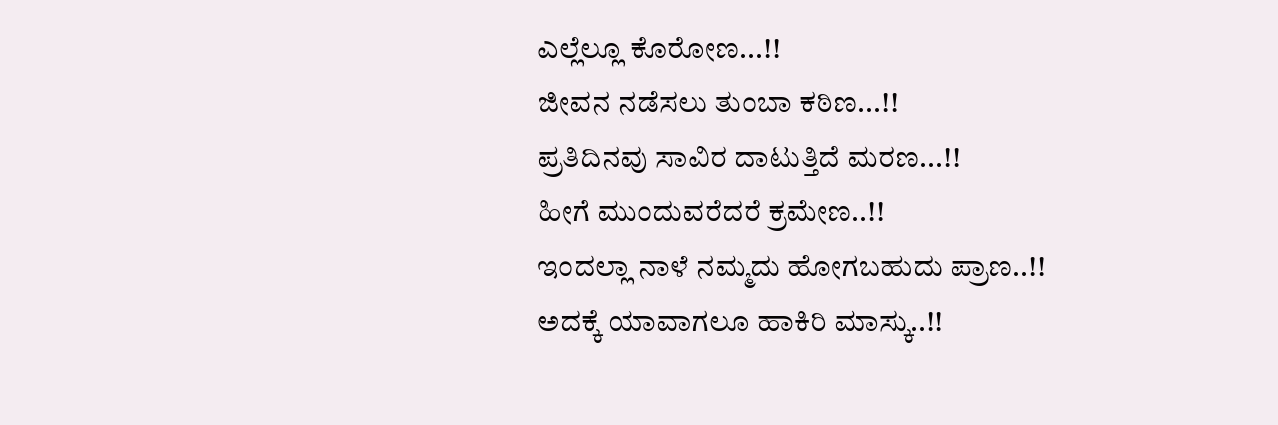ಎಲ್ಲೆಲ್ಲೂ ಕೊರೋಣ...!!
ಜೀವನ ನಡೆಸಲು ತುಂಬಾ ಕಠಿಣ...!!
ಪ್ರತಿದಿನವು ಸಾವಿರ ದಾಟುತ್ತಿದೆ ಮರಣ...!!
ಹೀಗೆ ಮುಂದುವರೆದರೆ ಕ್ರಮೇಣ..!!
ಇಂದಲ್ಲಾ ನಾಳೆ ನಮ್ಮದು ಹೋಗಬಹುದು ಪ್ರಾಣ..!!
ಅದಕ್ಕೆ ಯಾವಾಗಲೂ ಹಾಕಿರಿ ಮಾಸ್ಕು..!!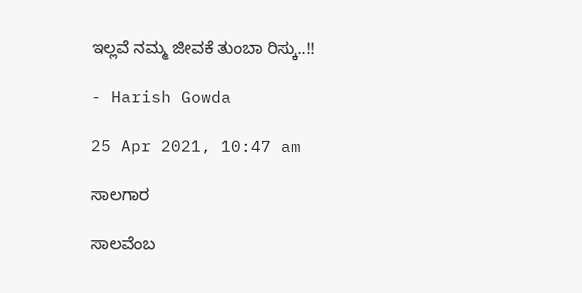ಇಲ್ಲವೆ ನಮ್ಮ ಜೀವಕೆ ತುಂಬಾ ರಿಸ್ಕು..!!

- Harish Gowda

25 Apr 2021, 10:47 am

ಸಾಲಗಾರ

ಸಾಲವೆಂಬ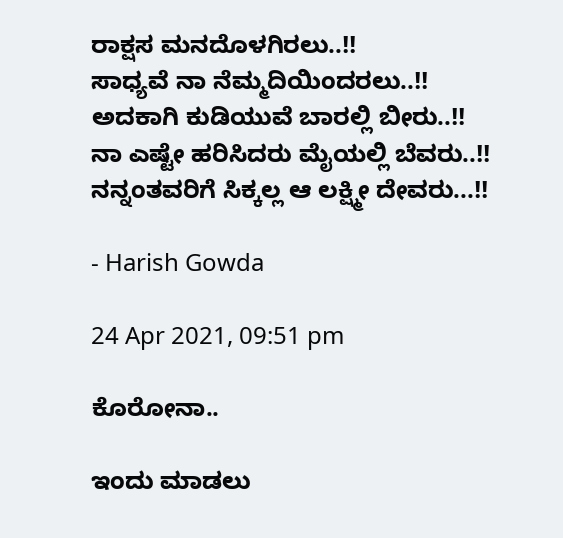ರಾಕ್ಷಸ ಮನದೊಳಗಿರಲು..!!
ಸಾಧ್ಯವೆ ನಾ ನೆಮ್ಮದಿಯಿಂದರಲು..!!
ಅದಕಾಗಿ ಕುಡಿಯುವೆ ಬಾರಲ್ಲಿ ಬೀರು..!!
ನಾ ಎಷ್ಟೇ ಹರಿಸಿದರು ಮೈಯಲ್ಲಿ ಬೆವರು..!!
ನನ್ನಂತವರಿಗೆ ಸಿಕ್ಕಲ್ಲ ಆ ಲಕ್ಷ್ಮೀ ದೇವರು...!!

- Harish Gowda

24 Apr 2021, 09:51 pm

ಕೊರೋನಾ..

ಇಂದು ಮಾಡಲು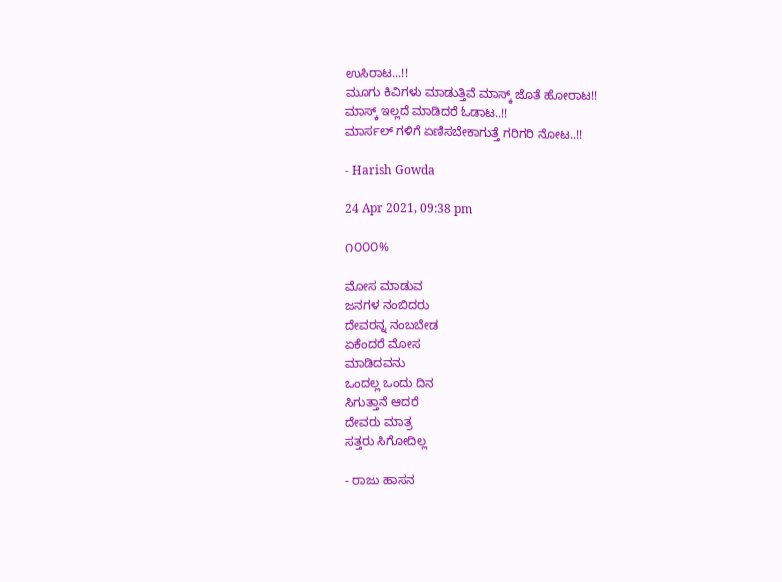ಉಸಿರಾಟ...!!
ಮೂಗು ಕಿವಿಗಳು ಮಾಡುತ್ತಿವೆ ಮಾಸ್ಕ್ ಜೊತೆ ಹೋರಾಟ!!
ಮಾಸ್ಕ್ ಇಲ್ಲದೆ ಮಾಡಿದರೆ ಓಡಾಟ..!!
ಮಾರ್ಸಲ್ ಗಳಿಗೆ ಏಣಿಸಬೇಕಾಗುತ್ತೆ ಗರಿಗರಿ ನೋಟ..!!

- Harish Gowda

24 Apr 2021, 09:38 pm

೧೦೦೦%

ಮೋಸ ಮಾಡುವ
ಜನಗಳ ನಂಬಿದರು
ದೇವರನ್ನ ನಂಬಬೇಡ
ಏಕೆಂದರೆ ಮೋಸ
ಮಾಡಿದವನು
ಒಂದಲ್ಲ ಒಂದು ದಿನ
ಸಿಗುತ್ತಾನೆ ಆದರೆ
ದೇವರು ಮಾತ್ರ
ಸತ್ತರು ಸಿಗೋದಿಲ್ಲ

- ರಾಜು ಹಾಸನ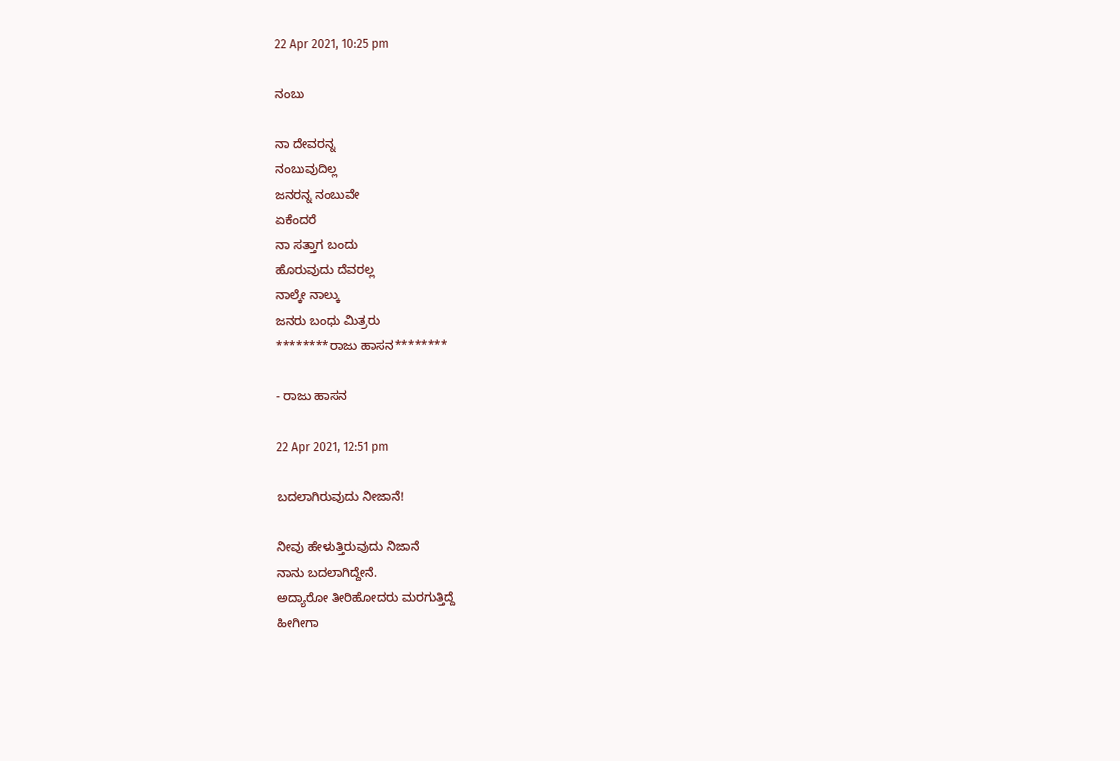22 Apr 2021, 10:25 pm

ನಂಬು

ನಾ ದೇವರನ್ನ
ನಂಬುವುದಿಲ್ಲ
ಜನರನ್ನ ನಂಬುವೇ
ಏಕೆಂದರೆ
ನಾ ಸತ್ತಾಗ ಬಂದು
ಹೊರುವುದು ದೆವರಲ್ಲ
ನಾಲ್ಕೇ ನಾಲ್ಕು
ಜನರು ಬಂಧು ಮಿತ್ರರು
********ರಾಜು ಹಾಸನ********

- ರಾಜು ಹಾಸನ

22 Apr 2021, 12:51 pm

ಬದಲಾಗಿರುವುದು ನೀಜಾನೆ!

ನೀವು ಹೇಳುತ್ತಿರುವುದು ನಿಜಾನೆ
ನಾನು ಬದಲಾಗಿದ್ದೇನೆ.
ಅದ್ಯಾರೋ ತೀರಿಹೋದರು ಮರಗುತ್ತಿದ್ದೆ
ಹೀಗೀಗಾ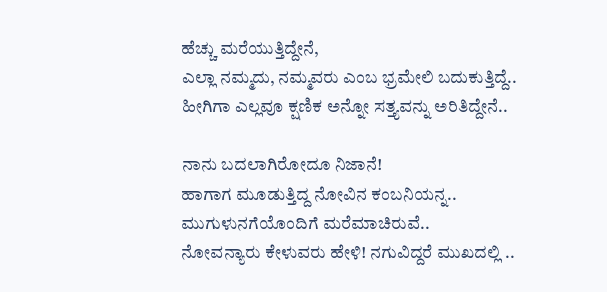ಹೆಚ್ಚು ಮರೆಯುತ್ತಿದ್ದೇನೆ,
ಎಲ್ಲಾ ನಮ್ಮದು, ನಮ್ಮವರು ಎಂಬ ಭ್ರಮೇಲಿ ಬದುಕುತ್ತಿದ್ದೆ..
ಹೀಗಿಗಾ ಎಲ್ಲವೂ ಕ್ಷಣಿಕ ಅನ್ನೋ ಸತ್ತ್ಯವನ್ನು ಅರಿತಿದ್ದೇನೆ..

ನಾನು ಬದಲಾಗಿರೋದೂ ನಿಜಾನೆ!
ಹಾಗಾಗ ಮೂಡುತ್ತಿದ್ದ ನೋವಿನ ಕಂಬನಿಯನ್ನ..
ಮುಗುಳುನಗೆಯೊಂದಿಗೆ ಮರೆಮಾಚಿರುವೆ..
ನೋವನ್ಯಾರು ಕೇಳುವರು ಹೇಳಿ! ನಗುವಿದ್ದರೆ ಮುಖದಲ್ಲಿ ..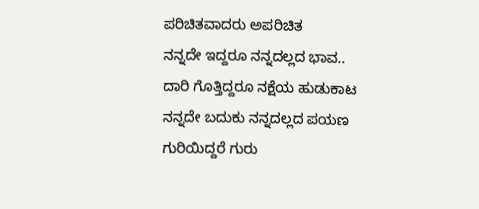ಪರಿಚಿತವಾದರು ಅಪರಿಚಿತ
ನನ್ನದೇ ಇದ್ದರೂ ನನ್ನದಲ್ಲದ ಭಾವ..
ದಾರಿ ಗೊತ್ತಿದ್ದರೂ ನಕ್ಷೆಯ ಹುಡುಕಾಟ
ನನ್ನದೇ ಬದುಕು ನನ್ನದಲ್ಲದ ಪಯಣ
ಗುರಿಯಿದ್ದರೆ ಗುರು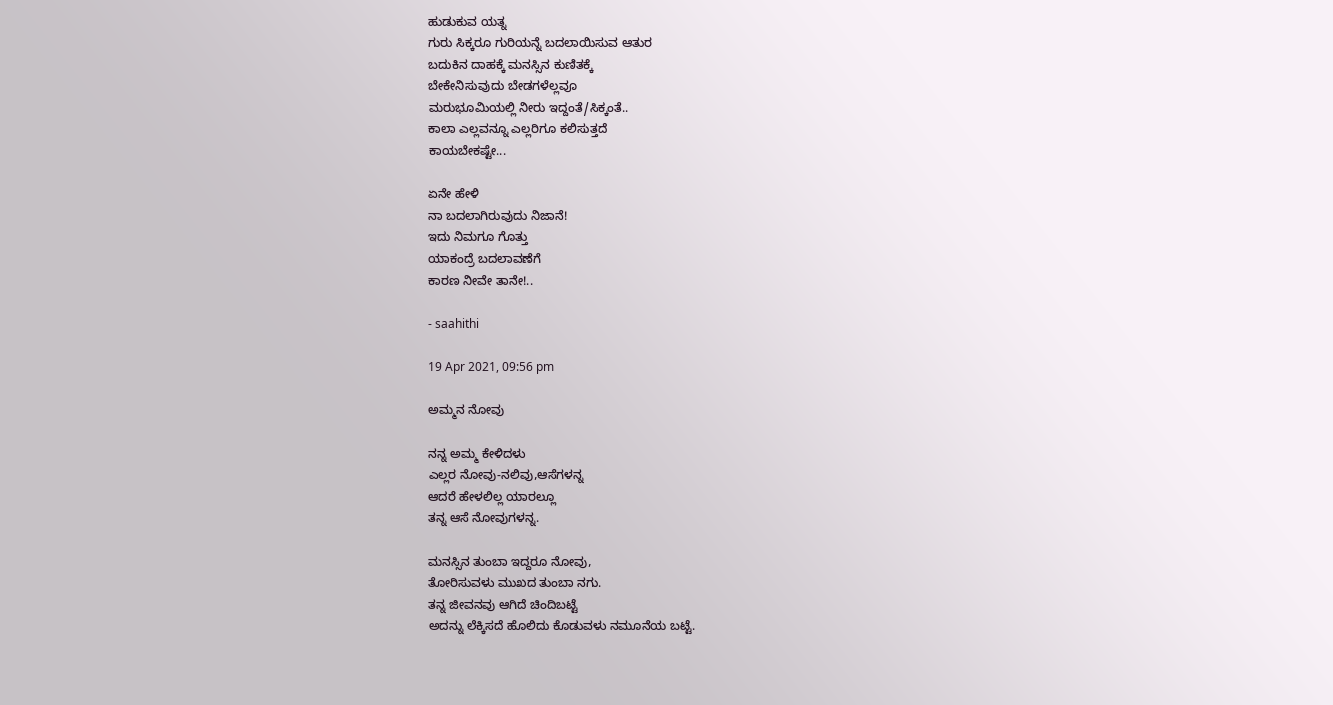ಹುಡುಕುವ ಯತ್ನ
ಗುರು ಸಿಕ್ಕರೂ ಗುರಿಯನ್ನೆ ಬದಲಾಯಿಸುವ ಆತುರ
ಬದುಕಿನ ದಾಹಕ್ಕೆ ಮನಸ್ಸಿನ ಕುಣಿತಕ್ಕೆ
ಬೇಕೇನಿಸುವುದು ಬೇಡಗಳೆಲ್ಲವೂ
ಮರುಭೂಮಿಯಲ್ಲಿ ನೀರು ಇದ್ದಂತೆ/ಸಿಕ್ಕಂತೆ..
ಕಾಲಾ ಎಲ್ಲವನ್ನೂ ಎಲ್ಲರಿಗೂ ಕಲಿಸುತ್ತದೆ
ಕಾಯಬೇಕಷ್ಟೇ...

ಏನೇ ಹೇಳಿ
ನಾ ಬದಲಾಗಿರುವುದು ನಿಜಾನೆ!
ಇದು ನಿಮಗೂ ಗೊತ್ತು
ಯಾಕಂದ್ರೆ ಬದಲಾವಣೆಗೆ
ಕಾರಣ ನೀವೇ ತಾನೇ!..

- saahithi

19 Apr 2021, 09:56 pm

ಅಮ್ಮನ ನೋವು

ನನ್ನ ಅಮ್ಮ ಕೇಳಿದಳು
ಎಲ್ಲರ ನೋವು-ನಲಿವು,ಆಸೆಗಳನ್ನ
ಆದರೆ ಹೇಳಲಿಲ್ಲ ಯಾರಲ್ಲೂ
ತನ್ನ ಆಸೆ ನೋವುಗಳನ್ನ.

ಮನಸ್ಸಿನ ತುಂಬಾ ಇದ್ದರೂ ನೋವು,
ತೋರಿಸುವಳು ಮುಖದ ತುಂಬಾ ನಗು.
ತನ್ನ ಜೀವನವು ಆಗಿದೆ ಚಿಂದಿಬಟ್ಟೆ
ಅದನ್ನು ಲೆಕ್ಕಿಸದೆ ಹೊಲಿದು ಕೊಡುವಳು ನಮೂನೆಯ ಬಟ್ಟೆ.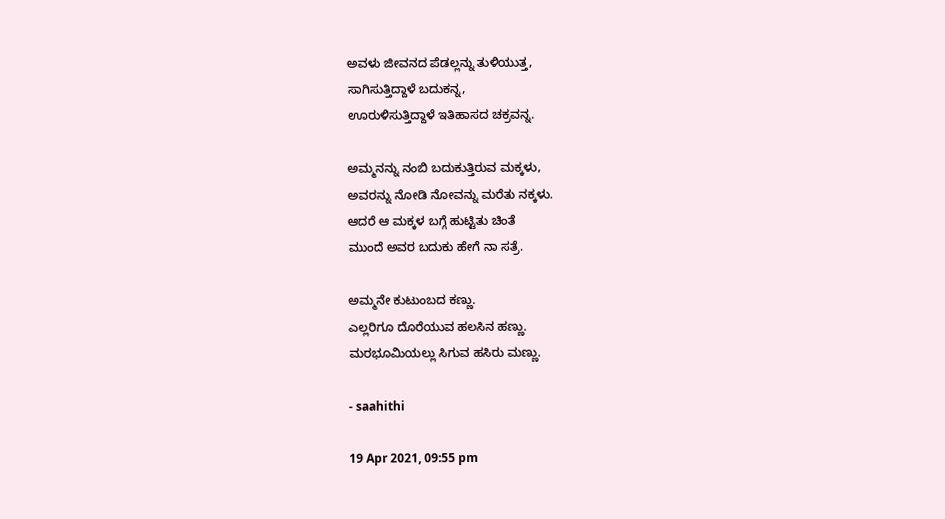ಅವಳು ಜೀವನದ ಪೆಡಲ್ಲನ್ನು ತುಳಿಯುತ್ತ,
ಸಾಗಿಸುತ್ತಿದ್ದಾಳೆ ಬದುಕನ್ನ,
ಊರುಳಿಸುತ್ತಿದ್ದಾಳೆ ಇತಿಹಾಸದ ಚಕ್ರವನ್ನ.

ಅಮ್ಮನನ್ನು ನಂಬಿ ಬದುಕುತ್ತಿರುವ ಮಕ್ಕಳು,
ಅವರನ್ನು ನೋಡಿ ನೋವನ್ನು ಮರೆತು ನಕ್ಕಳು.
ಆದರೆ ಆ ಮಕ್ಕಳ ಬಗ್ಗೆ ಹುಟ್ಟಿತು ಚಿಂತೆ
ಮುಂದೆ ಅವರ ಬದುಕು ಹೇಗೆ ನಾ ಸತ್ರೆ.

ಅಮ್ಮನೇ ಕುಟುಂಬದ ಕಣ್ಣು.
ಎಲ್ಲರಿಗೂ ದೊರೆಯುವ ಹಲಸಿನ ಹಣ್ಣು.
ಮರಭೂಮಿಯಲ್ಲು ಸಿಗುವ ಹಸಿರು ಮಣ್ಣು.

- saahithi

19 Apr 2021, 09:55 pm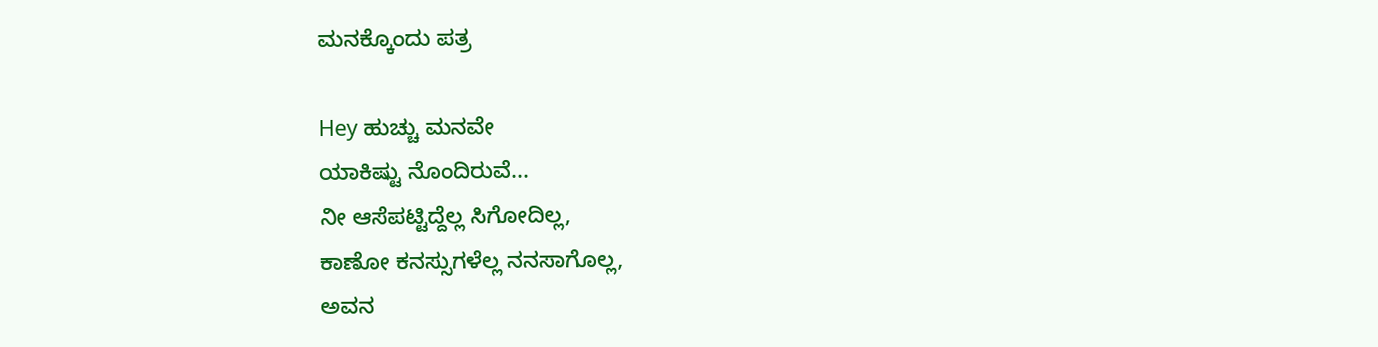ಮನಕ್ಕೊಂದು ಪತ್ರ

Hey ಹುಚ್ಚು ಮನವೇ
ಯಾಕಿಷ್ಟು ನೊಂದಿರುವೆ...
ನೀ ಆಸೆಪಟ್ಟಿದ್ದೆಲ್ಲ ಸಿಗೋದಿಲ್ಲ,
ಕಾಣೋ ಕನಸ್ಸುಗಳೆಲ್ಲ ನನಸಾಗೊಲ್ಲ,
ಅವನ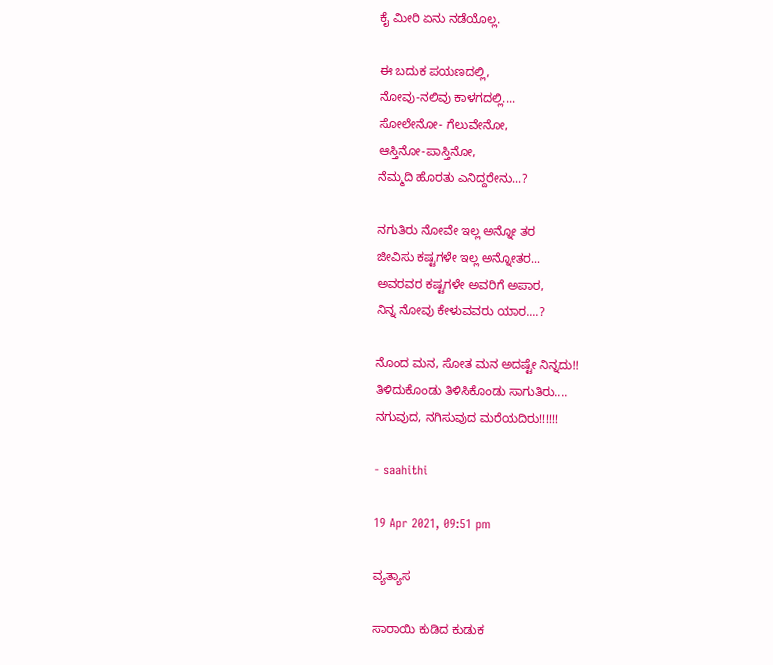ಕೈ ಮೀರಿ ಏನು ನಡೆಯೊಲ್ಲ.

ಈ ಬದುಕ ಪಯಣದಲ್ಲಿ,
ನೋವು-ನಲಿವು ಕಾಳಗದಲ್ಲಿ....
ಸೋಲೇನೋ- ಗೆಲುವೇನೋ,
ಆಸ್ತಿನೋ-ಪಾಸ್ತಿನೋ,
ನೆಮ್ಮದಿ ಹೊರತು ಎನಿದ್ದರೇನು...?

ನಗುತಿರು ನೋವೇ ಇಲ್ಲ ಅನ್ನೋ ತರ
ಜೀವಿಸು ಕಷ್ಟಗಳೇ ಇಲ್ಲ ಅನ್ನೋತರ...
ಅವರವರ ಕಷ್ಟಗಳೇ ಅವರಿಗೆ ಅಪಾರ,
ನಿನ್ನ ನೋವು ಕೇಳುವವರು ಯಾರ....?

ನೊಂದ ಮನ, ಸೋತ ಮನ ಅದಷ್ಟೇ ನಿನ್ನದು!!
ತಿಳಿದುಕೊಂಡು ತಿಳಿಸಿಕೊಂಡು ಸಾಗುತಿರು....
ನಗುವುದ, ನಗಿಸುವುದ ಮರೆಯದಿರು!!!!!!

- saahithi

19 Apr 2021, 09:51 pm

ವ್ಯತ್ಯಾಸ

ಸಾರಾಯಿ ಕುಡಿದ ಕುಡುಕ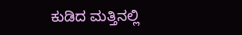ಕುಡಿದ ಮತ್ತಿನಲ್ಲಿ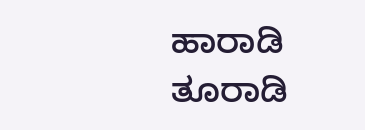ಹಾರಾಡಿ
ತೂರಾಡಿ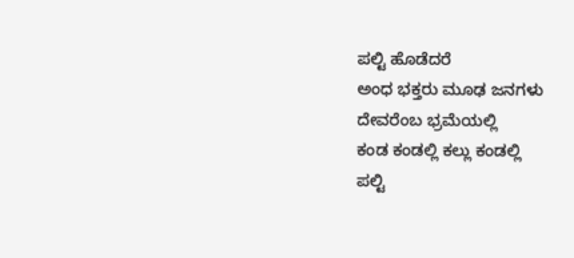ಪಲ್ಟಿ ಹೊಡೆದರೆ
ಅಂಧ ಭಕ್ತರು ಮೂಢ ಜನಗಳು
ದೇವರೆಂಬ ಭ್ರಮೆಯಲ್ಲಿ
ಕಂಡ ಕಂಡಲ್ಲಿ ಕಲ್ಲು ಕಂಡಲ್ಲಿ
ಪಲ್ಟಿ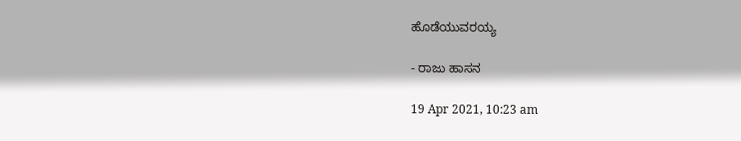ಹೊಡೆಯುವರಯ್ಯ

- ರಾಜು ಹಾಸನ

19 Apr 2021, 10:23 am